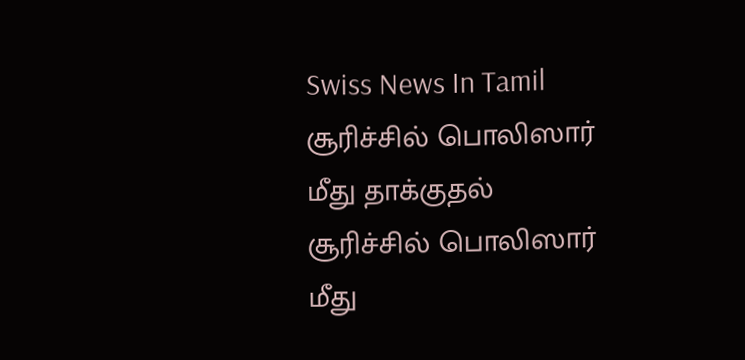Swiss News In Tamil
சூரிச்சில் பொலிஸார் மீது தாக்குதல்
சூரிச்சில் பொலிஸார் மீது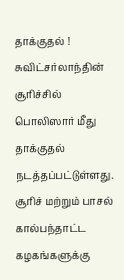தாக்குதல் ! சுவிட்சர்லாந்தின் சூரிச்சில் பொலிஸார் மீது தாக்குதல் நடத்தப்பட்டுள்ளது.
சூரிச் மற்றும் பாசல் கால்பந்தாட்ட கழகங்களுக்கு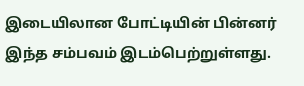இடையிலான போட்டியின் பின்னர் இந்த சம்பவம் இடம்பெற்றுள்ளது.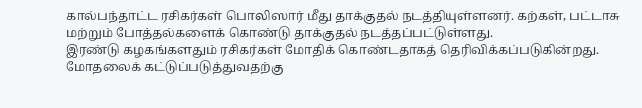கால்பந்தாட்ட ரசிகர்கள் பொலிஸார் மீது தாக்குதல் நடத்தியுள்ளனர். கற்கள், பட்டாசு மற்றும் போத்தல்களைக் கொண்டு தாக்குதல் நடத்தப்பட்டுள்ளது.
இரண்டு கழகங்களதும் ரசிகர்கள் மோதிக் கொண்டதாகத் தெரிவிக்கப்படுகின்றது. மோதலைக் கட்டுப்படுத்துவதற்கு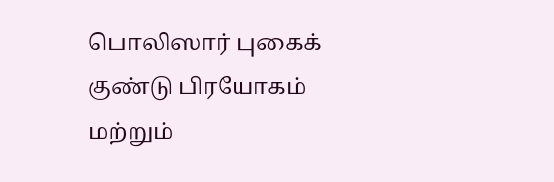பொலிஸார் புகைக் குண்டு பிரயோகம் மற்றும்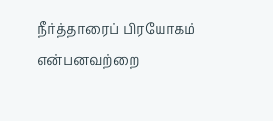நீர்த்தாரைப் பிரயோகம் என்பனவற்றை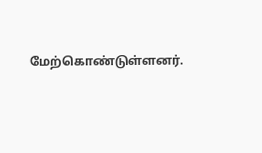மேற்கொண்டுள்ளனர்.